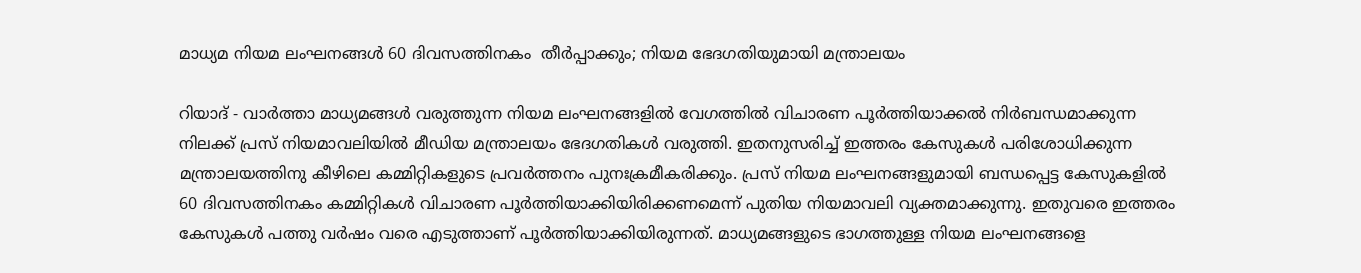മാധ്യമ നിയമ ലംഘനങ്ങൾ 60 ദിവസത്തിനകം  തീർപ്പാക്കും; നിയമ ഭേദഗതിയുമായി മന്ത്രാലയം

റിയാദ് - വാർത്താ മാധ്യമങ്ങൾ വരുത്തുന്ന നിയമ ലംഘനങ്ങളിൽ വേഗത്തിൽ വിചാരണ പൂർത്തിയാക്കൽ നിർബന്ധമാക്കുന്ന നിലക്ക് പ്രസ് നിയമാവലിയിൽ മീഡിയ മന്ത്രാലയം ഭേദഗതികൾ വരുത്തി. ഇതനുസരിച്ച് ഇത്തരം കേസുകൾ പരിശോധിക്കുന്ന മന്ത്രാലയത്തിനു കീഴിലെ കമ്മിറ്റികളുടെ പ്രവർത്തനം പുനഃക്രമീകരിക്കും. പ്രസ് നിയമ ലംഘനങ്ങളുമായി ബന്ധപ്പെട്ട കേസുകളിൽ 60 ദിവസത്തിനകം കമ്മിറ്റികൾ വിചാരണ പൂർത്തിയാക്കിയിരിക്കണമെന്ന് പുതിയ നിയമാവലി വ്യക്തമാക്കുന്നു. ഇതുവരെ ഇത്തരം കേസുകൾ പത്തു വർഷം വരെ എടുത്താണ് പൂർത്തിയാക്കിയിരുന്നത്. മാധ്യമങ്ങളുടെ ഭാഗത്തുള്ള നിയമ ലംഘനങ്ങളെ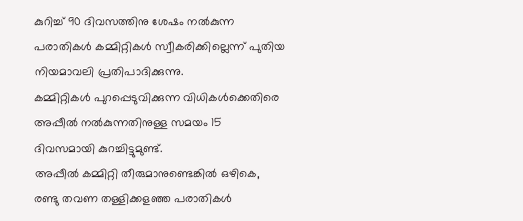കുറിച്ച് 90 ദിവസത്തിനു ശേഷം നൽകുന്ന പരാതികൾ കമ്മിറ്റികൾ സ്വീകരിക്കില്ലെന്ന് പുതിയ നിയമാവലി പ്രതിപാദിക്കുന്നു.
കമ്മിറ്റികൾ പുറപ്പെടുവിക്കുന്ന വിധികൾക്കെതിരെ അപ്പീൽ നൽകുന്നതിനുള്ള സമയം 15 ദിവസമായി കുറച്ചിട്ടുമുണ്ട്.
അപ്പീൽ കമ്മിറ്റി തീരുമാനുണ്ടെങ്കിൽ ഒഴികെ, രണ്ടു തവണ തള്ളിക്കളഞ്ഞ പരാതികൾ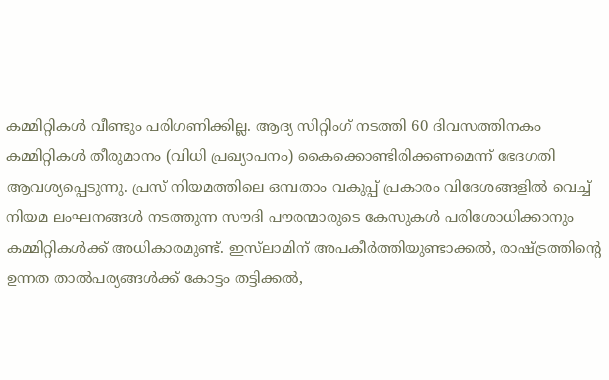കമ്മിറ്റികൾ വീണ്ടും പരിഗണിക്കില്ല. ആദ്യ സിറ്റിംഗ് നടത്തി 60 ദിവസത്തിനകം കമ്മിറ്റികൾ തീരുമാനം (വിധി പ്രഖ്യാപനം) കൈക്കൊണ്ടിരിക്കണമെന്ന് ഭേദഗതി ആവശ്യപ്പെടുന്നു. പ്രസ് നിയമത്തിലെ ഒമ്പതാം വകുപ്പ് പ്രകാരം വിദേശങ്ങളിൽ വെച്ച് നിയമ ലംഘനങ്ങൾ നടത്തുന്ന സൗദി പൗരന്മാരുടെ കേസുകൾ പരിശോധിക്കാനും കമ്മിറ്റികൾക്ക് അധികാരമുണ്ട്. ഇസ്‌ലാമിന് അപകീർത്തിയുണ്ടാക്കൽ, രാഷ്ട്രത്തിന്റെ ഉന്നത താൽപര്യങ്ങൾക്ക് കോട്ടം തട്ടിക്കൽ,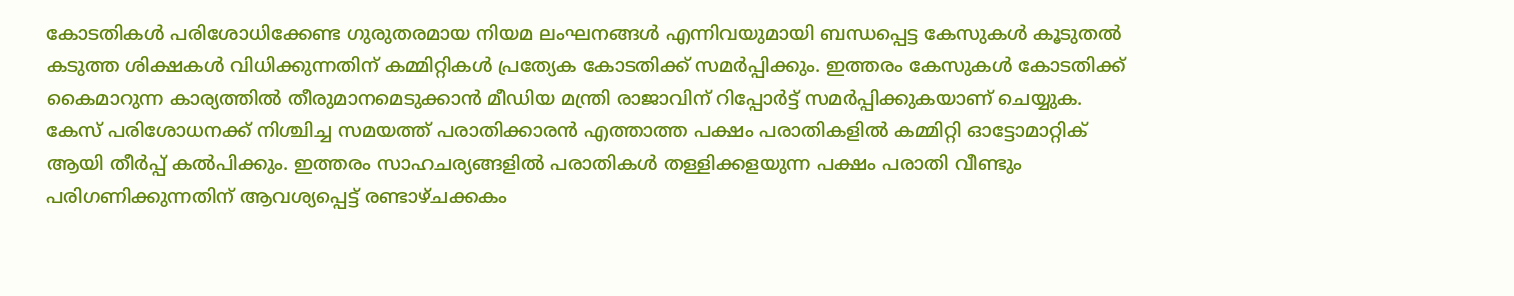കോടതികൾ പരിശോധിക്കേണ്ട ഗുരുതരമായ നിയമ ലംഘനങ്ങൾ എന്നിവയുമായി ബന്ധപ്പെട്ട കേസുകൾ കൂടുതൽ കടുത്ത ശിക്ഷകൾ വിധിക്കുന്നതിന് കമ്മിറ്റികൾ പ്രത്യേക കോടതിക്ക് സമർപ്പിക്കും. ഇത്തരം കേസുകൾ കോടതിക്ക് കൈമാറുന്ന കാര്യത്തിൽ തീരുമാനമെടുക്കാൻ മീഡിയ മന്ത്രി രാജാവിന് റിപ്പോർട്ട് സമർപ്പിക്കുകയാണ് ചെയ്യുക.
കേസ് പരിശോധനക്ക് നിശ്ചിച്ച സമയത്ത് പരാതിക്കാരൻ എത്താത്ത പക്ഷം പരാതികളിൽ കമ്മിറ്റി ഓട്ടോമാറ്റിക് ആയി തീർപ്പ് കൽപിക്കും. ഇത്തരം സാഹചര്യങ്ങളിൽ പരാതികൾ തള്ളിക്കളയുന്ന പക്ഷം പരാതി വീണ്ടും പരിഗണിക്കുന്നതിന് ആവശ്യപ്പെട്ട് രണ്ടാഴ്ചക്കകം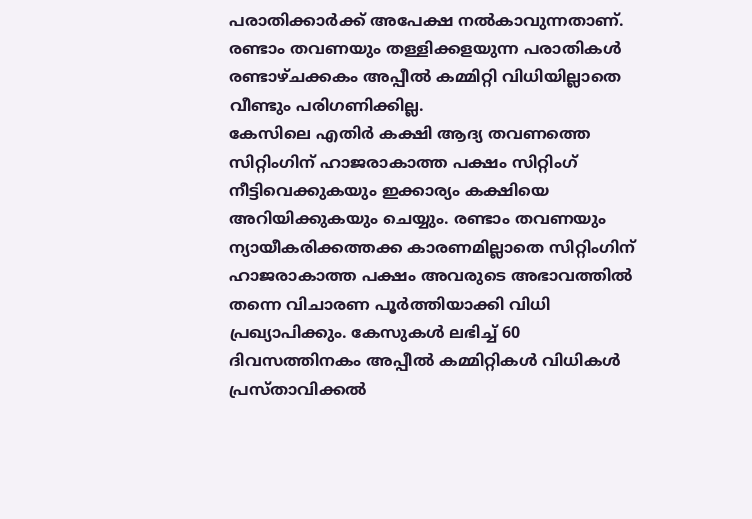പരാതിക്കാർക്ക് അപേക്ഷ നൽകാവുന്നതാണ്. രണ്ടാം തവണയും തള്ളിക്കളയുന്ന പരാതികൾ രണ്ടാഴ്ചക്കകം അപ്പീൽ കമ്മിറ്റി വിധിയില്ലാതെ വീണ്ടും പരിഗണിക്കില്ല.
കേസിലെ എതിർ കക്ഷി ആദ്യ തവണത്തെ സിറ്റിംഗിന് ഹാജരാകാത്ത പക്ഷം സിറ്റിംഗ് നീട്ടിവെക്കുകയും ഇക്കാര്യം കക്ഷിയെ അറിയിക്കുകയും ചെയ്യും. രണ്ടാം തവണയും ന്യായീകരിക്കത്തക്ക കാരണമില്ലാതെ സിറ്റിംഗിന് ഹാജരാകാത്ത പക്ഷം അവരുടെ അഭാവത്തിൽ തന്നെ വിചാരണ പൂർത്തിയാക്കി വിധി പ്രഖ്യാപിക്കും. കേസുകൾ ലഭിച്ച് 60 ദിവസത്തിനകം അപ്പീൽ കമ്മിറ്റികൾ വിധികൾ പ്രസ്താവിക്കൽ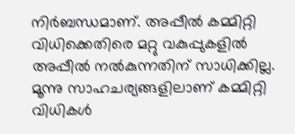നിർബന്ധമാണ്. അപ്പീൽ കമ്മിറ്റി വിധിക്കെതിരെ മറ്റു വകുപ്പുകളിൽ അപ്പീൽ നൽകുന്നതിന് സാധിക്കില്ല. മൂന്നു സാഹചര്യങ്ങളിലാണ് കമ്മിറ്റി വിധികൾ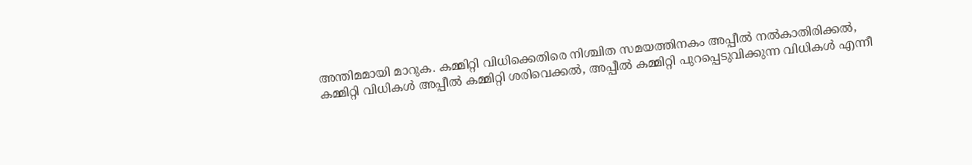അന്തിമമായി മാറുക. കമ്മിറ്റി വിധിക്കെതിരെ നിശ്ചിത സമയത്തിനകം അപ്പീൽ നൽകാതിരിക്കൽ, കമ്മിറ്റി വിധികൾ അപ്പീൽ കമ്മിറ്റി ശരിവെക്കൽ, അപ്പീൽ കമ്മിറ്റി പുറപ്പെടുവിക്കുന്ന വിധികൾ എന്നീ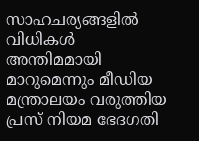സാഹചര്യങ്ങളിൽ വിധികൾ അന്തിമമായി മാറുമെന്നും മീഡിയ മന്ത്രാലയം വരുത്തിയ പ്രസ് നിയമ ഭേദഗതി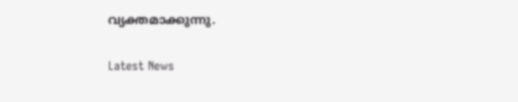വ്യക്തമാക്കുന്നു.

Latest News